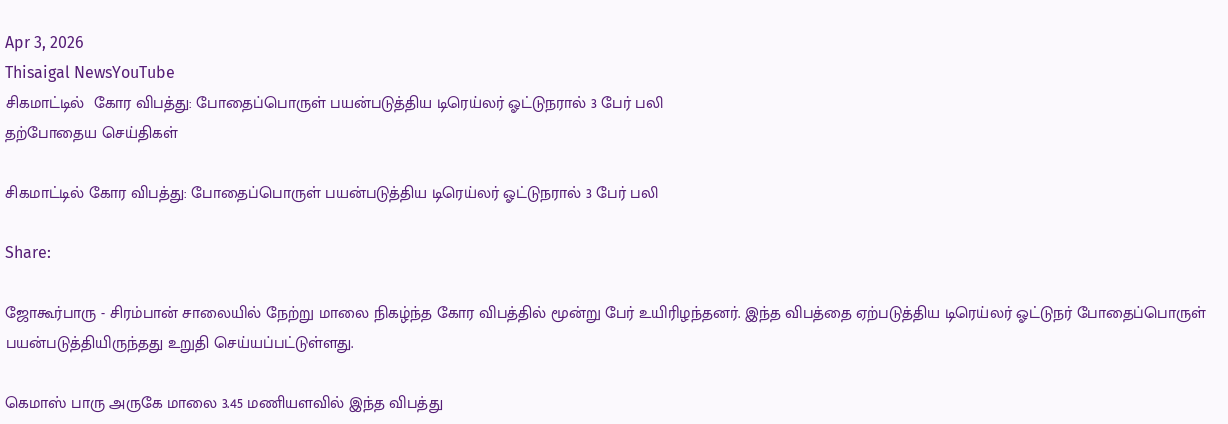Apr 3, 2026
Thisaigal NewsYouTube
சிகமாட்டில்  கோர விபத்து: போதைப்பொருள் பயன்படுத்திய டிரெய்லர் ஓட்டுநரால் 3 பேர் பலி
தற்போதைய செய்திகள்

சிகமாட்டில் கோர விபத்து: போதைப்பொருள் பயன்படுத்திய டிரெய்லர் ஓட்டுநரால் 3 பேர் பலி

Share:

ஜோகூர்பாரு - சிரம்பான் சாலையில் நேற்று மாலை நிகழ்ந்த கோர விபத்தில் மூன்று பேர் உயிரிழந்தனர். இந்த விபத்தை ஏற்படுத்திய டிரெய்லர் ஓட்டுநர் போதைப்பொருள் பயன்படுத்தியிருந்தது உறுதி செய்யப்பட்டுள்ளது.

கெமாஸ் பாரு அருகே மாலை 3.45 மணியளவில் இந்த விபத்து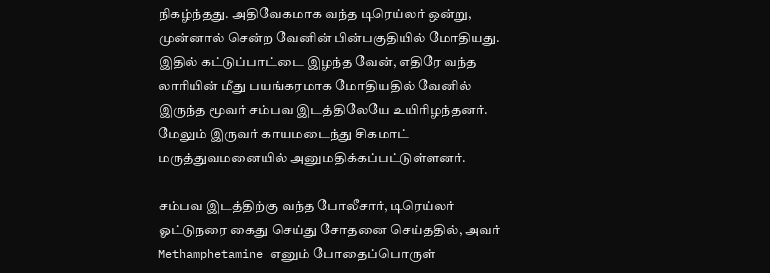நிகழ்ந்தது. அதிவேகமாக வந்த டிரெய்லர் ஒன்று, முன்னால் சென்ற வேனின் பின்பகுதியில் மோதியது. இதில் கட்டுப்பாட்டை இழந்த வேன், எதிரே வந்த லாரியின் மீது பயங்கரமாக மோதியதில் வேனில் இருந்த மூவர் சம்பவ இடத்திலேயே உயிரிழந்தனர். மேலும் இருவர் காயமடைந்து சிகமாட் மருத்துவமனையில் அனுமதிக்கப்பட்டுள்ளனர்.

சம்பவ இடத்திற்கு வந்த போலீசார், டிரெய்லர் ஓட்டுநரை கைது செய்து சோதனை செய்ததில், அவர் Methamphetamine எனும் போதைப்பொருள்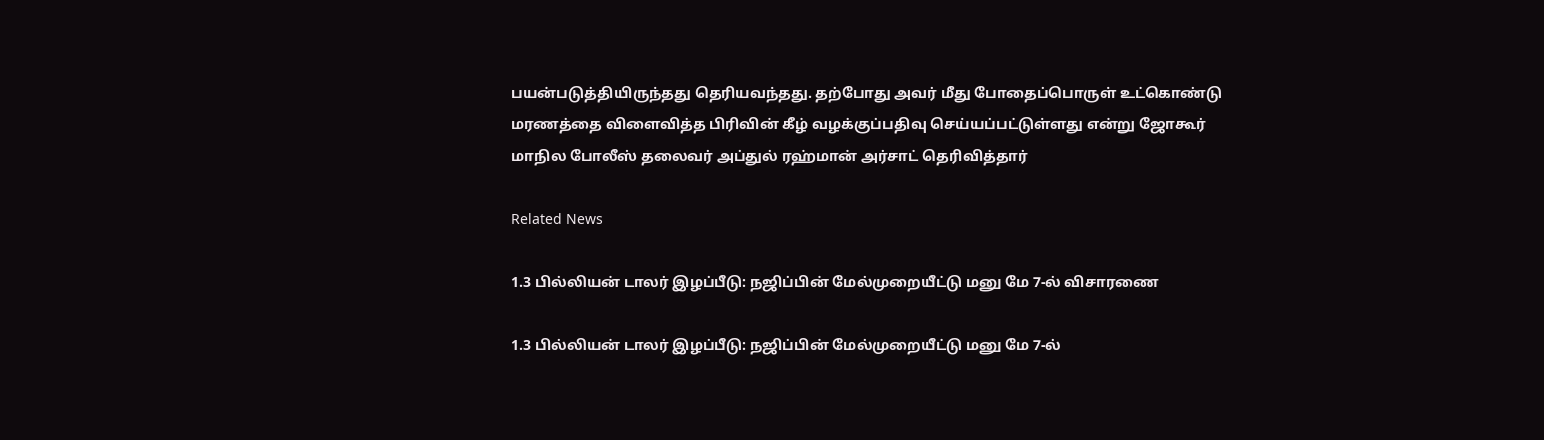பயன்படுத்தியிருந்தது தெரியவந்தது. தற்போது அவர் மீது போதைப்பொருள் உட்கொண்டு மரணத்தை விளைவித்த பிரிவின் கீழ் வழக்குப்பதிவு செய்யப்பட்டுள்ளது என்று ஜோகூர் மாநில போலீஸ் தலைவர் அப்துல் ரஹ்மான் அர்சாட் தெரிவித்தார்

Related News

1.3 பில்லியன் டாலர் இழப்பீடு: நஜிப்பின் மேல்முறையீட்டு மனு மே 7-ல் விசாரணை

1.3 பில்லியன் டாலர் இழப்பீடு: நஜிப்பின் மேல்முறையீட்டு மனு மே 7-ல்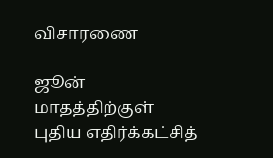விசாரணை

ஜூன் மாதத்திற்குள் புதிய எதிர்க்கட்சித்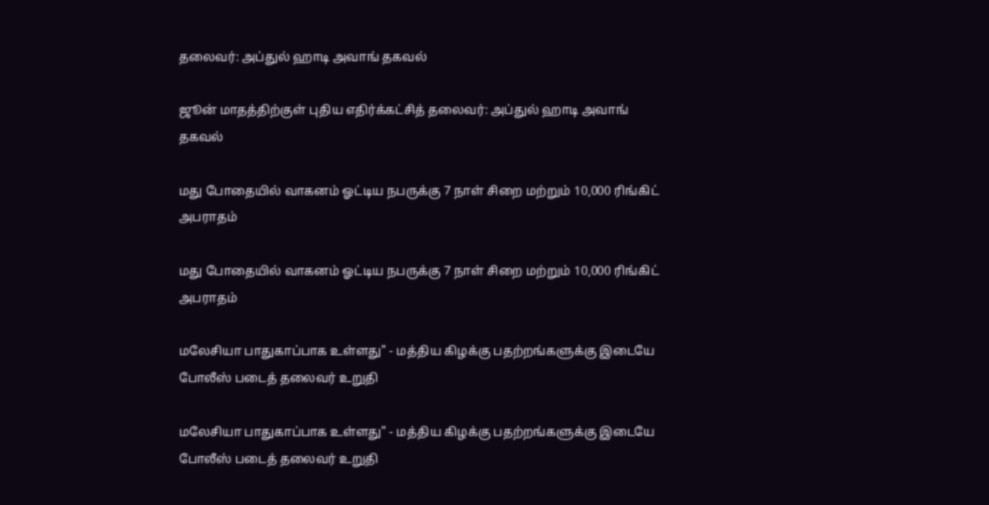தலைவர்: அப்துல் ஹாடி அவாங் தகவல்

ஜூன் மாதத்திற்குள் புதிய எதிர்க்கட்சித் தலைவர்: அப்துல் ஹாடி அவாங் தகவல்

மது போதையில் வாகனம் ஓட்டிய நபருக்கு 7 நாள் சிறை மற்றும் 10,000 ரிங்கிட் அபராதம்

மது போதையில் வாகனம் ஓட்டிய நபருக்கு 7 நாள் சிறை மற்றும் 10,000 ரிங்கிட் அபராதம்

மலேசியா பாதுகாப்பாக உள்ளது" - மத்திய கிழக்கு பதற்றங்களுக்கு இடையே போலீஸ் படைத் தலைவர் உறுதி

மலேசியா பாதுகாப்பாக உள்ளது" - மத்திய கிழக்கு பதற்றங்களுக்கு இடையே போலீஸ் படைத் தலைவர் உறுதி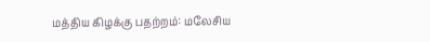மத்திய கிழக்கு பதற்றம்: மலேசிய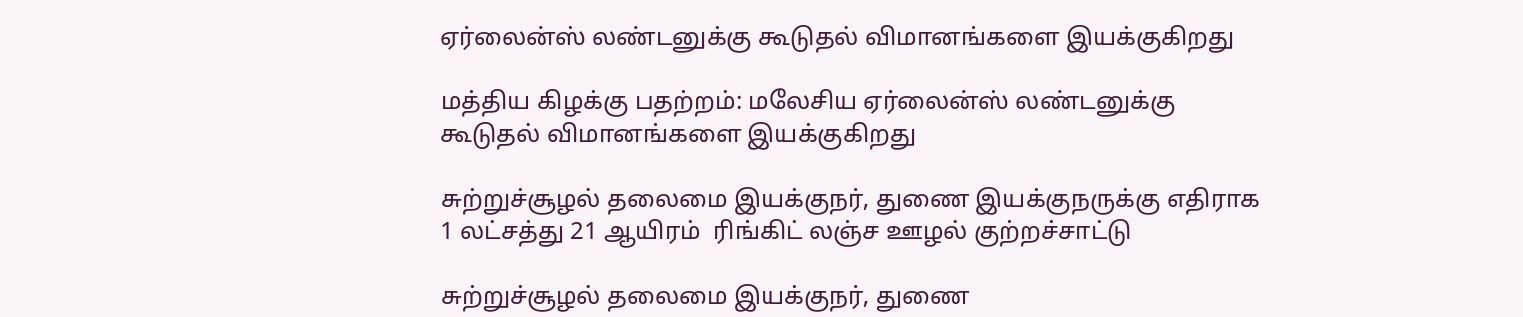ஏர்லைன்ஸ் லண்டனுக்கு கூடுதல் விமானங்களை இயக்குகிறது

மத்திய கிழக்கு பதற்றம்: மலேசிய ஏர்லைன்ஸ் லண்டனுக்கு கூடுதல் விமானங்களை இயக்குகிறது

சுற்றுச்சூழல் தலைமை இயக்குநர், துணை இயக்குநருக்கு எதிராக 1 லட்சத்து 21 ஆயிரம்  ரிங்கிட் லஞ்ச ஊழல் குற்றச்சாட்டு

சுற்றுச்சூழல் தலைமை இயக்குநர், துணை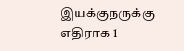இயக்குநருக்கு எதிராக 1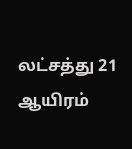லட்சத்து 21 ஆயிரம்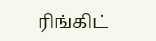ரிங்கிட்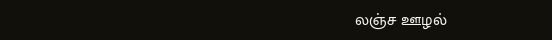லஞ்ச ஊழல்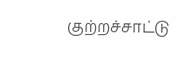குற்றச்சாட்டு